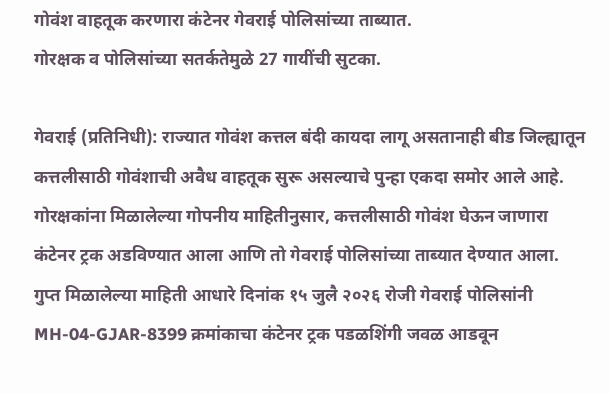गोवंश वाहतूक करणारा कंटेनर गेवराई पोलिसांच्या ताब्यात.
गोरक्षक व पोलिसांच्या सतर्कतेमुळे 27 गायींची सुटका.

गेवराई (प्रतिनिधी): राज्यात गोवंश कत्तल बंदी कायदा लागू असतानाही बीड जिल्ह्यातून कत्तलीसाठी गोवंशाची अवैध वाहतूक सुरू असल्याचे पुन्हा एकदा समोर आले आहे. गोरक्षकांना मिळालेल्या गोपनीय माहितीनुसार, कत्तलीसाठी गोवंश घेऊन जाणारा कंटेनर ट्रक अडविण्यात आला आणि तो गेवराई पोलिसांच्या ताब्यात देण्यात आला.
गुप्त मिळालेल्या माहिती आधारे दिनांक १५ जुलै २०२६ रोजी गेवराई पोलिसांनी MH-04-GJAR-8399 क्रमांकाचा कंटेनर ट्रक पडळशिंगी जवळ आडवून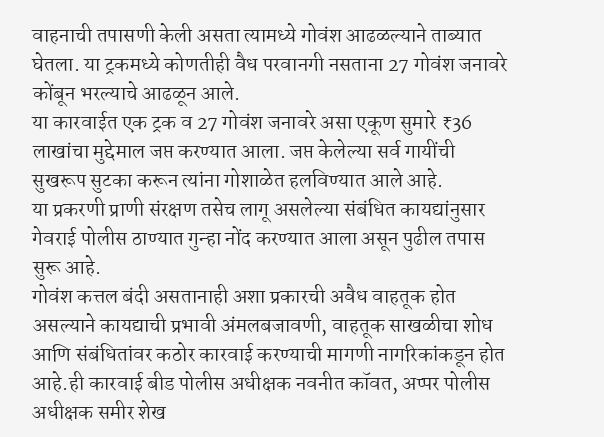वाहनाची तपासणी केली असता त्यामध्ये गोवंश आढळल्याने ताब्यात घेतला. या ट्रकमध्ये कोणतीही वैध परवानगी नसताना 27 गोवंश जनावरे कोंबून भरल्याचे आढळून आले.
या कारवाईत एक ट्रक व 27 गोवंश जनावरे असा एकूण सुमारे ₹36 लाखांचा मुद्देमाल जप्त करण्यात आला. जप्त केलेल्या सर्व गायींची सुखरूप सुटका करून त्यांना गोशाळेत हलविण्यात आले आहे.
या प्रकरणी प्राणी संरक्षण तसेच लागू असलेल्या संबंधित कायद्यांनुसार गेवराई पोलीस ठाण्यात गुन्हा नोंद करण्यात आला असून पुढील तपास सुरू आहे.
गोवंश कत्तल बंदी असतानाही अशा प्रकारची अवैध वाहतूक होत असल्याने कायद्याची प्रभावी अंमलबजावणी, वाहतूक साखळीचा शोध आणि संबंधितांवर कठोर कारवाई करण्याची मागणी नागरिकांकडून होत आहे.ही कारवाई बीड पोलीस अधीक्षक नवनीत कॉवत, अप्पर पोलीस अधीक्षक समीर शेख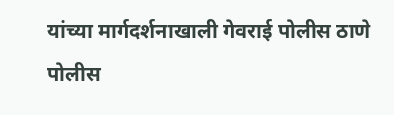यांच्या मार्गदर्शनाखाली गेवराई पोलीस ठाणे पोलीस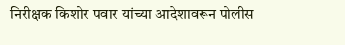निरीक्षक किशोर पवार यांच्या आदेशावरून पोलीस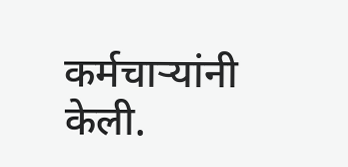कर्मचाऱ्यांनी केली.